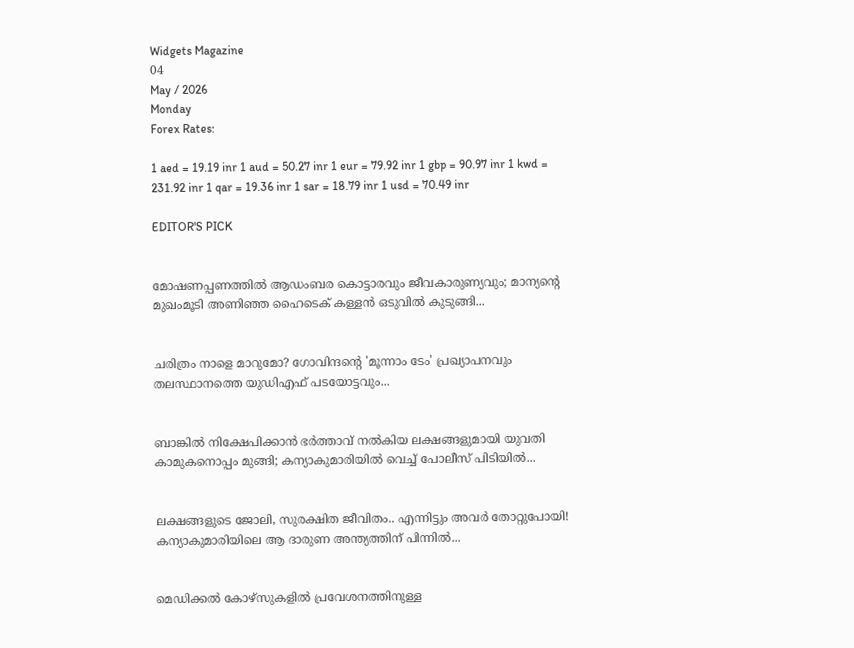Widgets Magazine
04
May / 2026
Monday
Forex Rates:

1 aed = 19.19 inr 1 aud = 50.27 inr 1 eur = 79.92 inr 1 gbp = 90.97 inr 1 kwd = 231.92 inr 1 qar = 19.36 inr 1 sar = 18.79 inr 1 usd = 70.49 inr

EDITOR'S PICK


മോഷണപ്പണത്തിൽ ആഡംബര കൊട്ടാരവും ജീവകാരുണ്യവും; മാന്യന്റെ മുഖംമൂടി അണിഞ്ഞ ഹൈടെക് കള്ളൻ ഒടുവിൽ കുടുങ്ങി...


ചരിത്രം നാളെ മാറുമോ? ഗോവിന്ദന്റെ 'മൂന്നാം ടേം' പ്രഖ്യാപനവും തലസ്ഥാനത്തെ യുഡിഎഫ് പടയോട്ടവും...


ബാങ്കിൽ നിക്ഷേപിക്കാൻ ഭർത്താവ് നൽകിയ ലക്ഷങ്ങളുമായി യുവതി കാമുകനൊപ്പം മുങ്ങി; കന്യാകുമാരിയിൽ വെച്ച് പോലീസ് പിടിയിൽ...


ലക്ഷങ്ങളുടെ ജോലി, സുരക്ഷിത ജീവിതം.. എന്നിട്ടും അവർ തോറ്റുപോയി! കന്യാകുമാരിയിലെ ആ ദാരുണ അന്ത്യത്തിന് പിന്നിൽ...


മെഡിക്കല്‍ കോഴ്‌സുകളില്‍ പ്രവേശനത്തിനുള്ള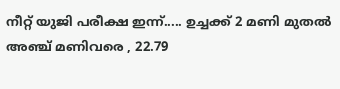നീറ്റ് യുജി പരീക്ഷ ഇന്ന്..... ഉച്ചക്ക് 2 മണി മുതല്‍ അഞ്ച് മണിവരെ , 22.79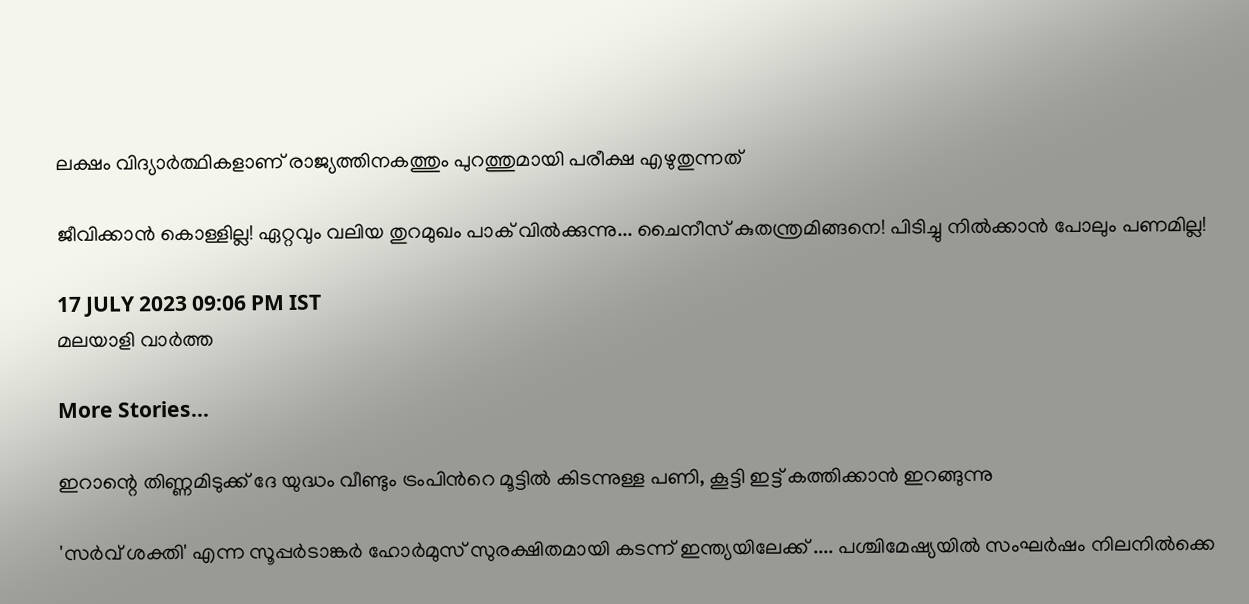ലക്ഷം വിദ്യാര്‍ത്ഥികളാണ് രാജ്യത്തിനകത്തും പുറത്തുമായി പരീക്ഷ എഴുതുന്നത്

ജീവിക്കാൻ കൊള്ളില്ല! ഏറ്റവും വലിയ തുറമുഖം പാക് വിൽക്കുന്നു... ചൈനീസ് കുതന്ത്രമിങ്ങനെ! പിടിച്ചു നിൽക്കാൻ പോലും പണമില്ല!

17 JULY 2023 09:06 PM IST
മലയാളി വാര്‍ത്ത

More Stories...

ഇറാന്റെ തിണ്ണമിടുക്ക് ദേ യുദ്ധം വീണ്ടും ട്രംപിൻറെ മൂട്ടിൽ കിടന്നുള്ള പണി, കൂട്ടി ഇട്ട് കത്തിക്കാൻ ഇറങ്ങുന്നു

'സർവ് ശക്തി' എന്ന സൂപ്പർടാങ്കർ ഹോർമുസ് സുരക്ഷിതമായി കടന്ന് ഇന്ത്യയിലേക്ക് .... പശ്ചിമേഷ്യയിൽ സംഘർഷം നിലനിൽക്കെ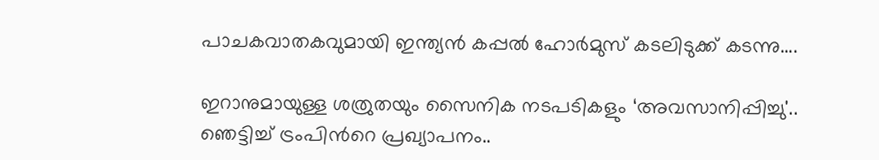പാചകവാതകവുമായി ഇന്ത്യൻ കപ്പൽ ഹോർമുസ് കടലിടുക്ക് കടന്നു....

ഇറാനുമായുള്ള ശത്രുതയും സൈനിക നടപടികളും ‘അവസാനിപ്പിച്ചു'.. ഞെട്ടിച്ച് ട്രംപിന്‍റെ പ്രഖ്യാപനം..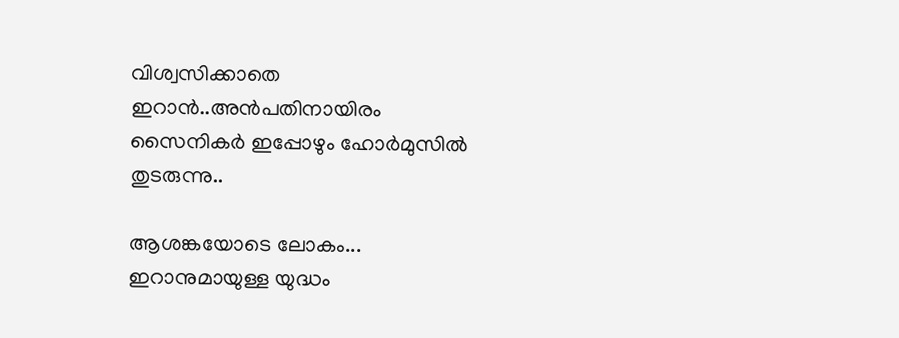വിശ്വസിക്കാതെ ഇറാൻ..അൻപതിനായിരം സൈനികർ ഇപ്പോഴും ഹോർമുസിൽ തുടരുന്നു..

ആശങ്കയോടെ ലോകം... ഇറാനുമായുള്ള യുദ്ധം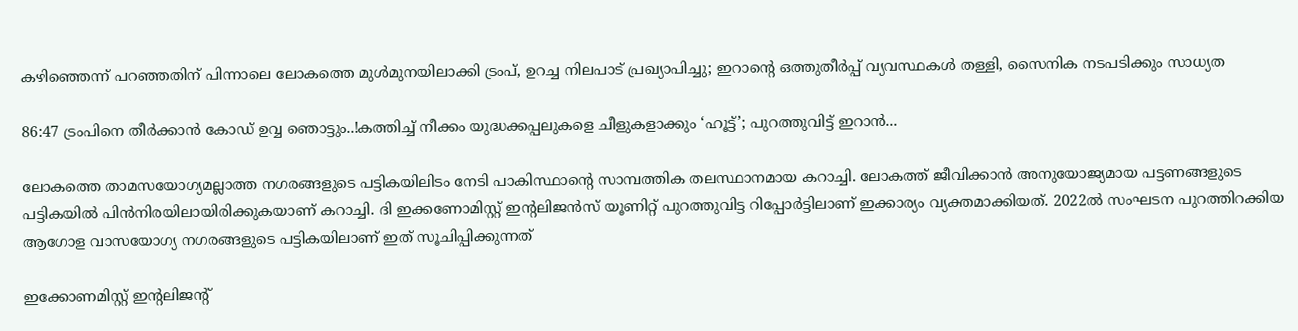കഴിഞ്ഞെന്ന് പറഞ്ഞതിന് പിന്നാലെ ലോകത്തെ മുൾമുനയിലാക്കി ട്രംപ്, ഉറച്ച നിലപാട് പ്രഖ്യാപിച്ചു; ഇറാന്‍റെ ഒത്തുതീർപ്പ് വ്യവസ്ഥകൾ തള്ളി, സൈനിക നടപടിക്കും സാധ്യത

86:47 ട്രംപിനെ തീർക്കാൻ കോഡ് ഉവ്വ ഞൊട്ടും..!കത്തിച്ച് നീക്കം യുദ്ധക്കപ്പലുകളെ ചീളുകളാക്കും ‘ഹൂട്ട്’; പുറത്തുവിട്ട് ഇറാന്‍...

ലോകത്തെ താമസയോഗ്യമല്ലാത്ത നഗരങ്ങളുടെ പട്ടികയിലിടം നേടി പാകിസ്ഥാന്റെ സാമ്പത്തിക തലസ്ഥാനമായ കറാച്ചി. ലോകത്ത് ജീവിക്കാൻ അനുയോജ്യമായ പട്ടണങ്ങളുടെ പട്ടികയിൽ പിൻനിരയിലായിരിക്കുകയാണ് കറാച്ചി. ദി ഇക്കണോമിസ്റ്റ് ഇന്റലിജൻസ് യൂണിറ്റ് പുറത്തുവിട്ട റിപ്പോർട്ടിലാണ് ഇക്കാര്യം വ്യക്തമാക്കിയത്. 2022ൽ സംഘടന പുറത്തിറക്കിയ ആഗോള വാസയോഗ്യ നഗരങ്ങളുടെ പട്ടികയിലാണ് ഇത് സൂചിപ്പിക്കുന്നത്

ഇക്കോണമിസ്റ്റ് ഇന്റലിജന്റ്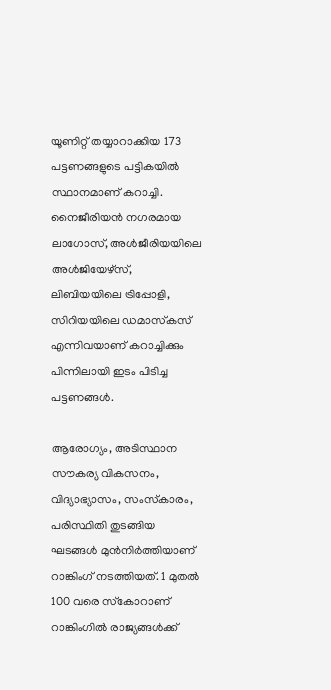യൂണിറ്റ് തയ്യാറാക്കിയ 173 പട്ടണങ്ങളുടെ പട്ടികയിൽ സ്ഥാനമാണ്‌ കറാച്ചി. നൈജീരിയൻ നഗരമായ ലാഗോസ്, അൾജീരിയയിലെ അൾജിയേഴ്‌സ്, ലിബിയയിലെ ട്രിപ്പോളി, സിറിയയിലെ ഡമാസ്‌കസ് എന്നിവയാണ് കറാച്ചിക്കും പിന്നിലായി ഇടം പിടിച്ച പട്ടണങ്ങൾ.

ആരോഗ്യം, അടിസ്ഥാന സൗകര്യ വികസനം, വിദ്യാഭ്യാസം, സംസ്‌കാരം, പരിസ്ഥിതി തുടങ്ങിയ ഘടങ്ങൾ മുൻനിർത്തിയാണ് റാങ്കിംഗ് നടത്തിയത്. 1 മുതൽ 100 വരെ സ്‌കോറാണ് റാങ്കിംഗിൽ രാജ്യങ്ങൾക്ക്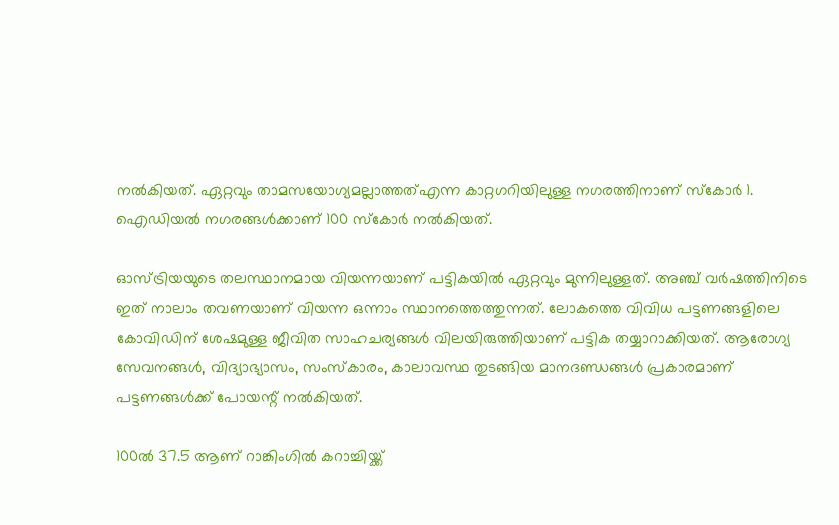നൽകിയത്. ഏറ്റവും താമസയോഗ്യമല്ലാത്തത്എന്ന കാറ്റഗറിയിലുള്ള നഗരത്തിനാണ് സ്‌കോർ 1. ഐഡിയൽ നഗരങ്ങൾക്കാണ് 100 സ്‌കോർ നൽകിയത്.

ഓസ്ട്രിയയുടെ തലസ്ഥാനമായ വിയന്നയാണ് പട്ടികയിൽ ഏറ്റവും മുന്നിലുള്ളത്. അഞ്ച് വർഷത്തിനിടെ ഇത് നാലാം തവണയാണ് വിയന്ന ഒന്നാം സ്ഥാനത്തെത്തുന്നത്. ലോകത്തെ വിവിധ പട്ടണങ്ങളിലെ കോവിഡിന് ശേഷമുള്ള ജീവിത സാഹചര്യങ്ങൾ വിലയിരുത്തിയാണ് പട്ടിക തയ്യാറാക്കിയത്. ആരോഗ്യ സേവനങ്ങൾ, വിദ്യാഭ്യാസം, സംസ്‌കാരം, കാലാവസ്ഥ തുടങ്ങിയ മാനദണ്ഡങ്ങൾ പ്രകാരമാണ് പട്ടണങ്ങൾക്ക് പോയന്റ് നൽകിയത്.

100ൽ 37.5 ആണ് റാങ്കിംഗിൽ കറാച്ചിയ്ക്ക്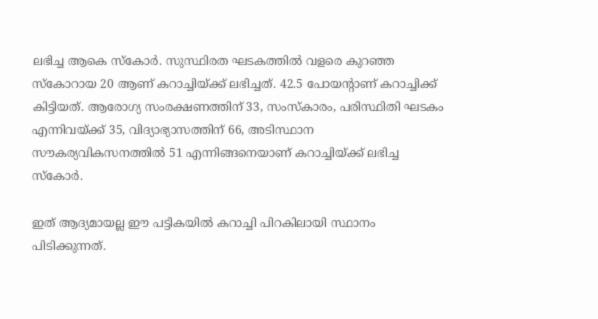ലഭിച്ച ആകെ സ്‌കോർ. സുസ്ഥിരത ഘടകത്തിൽ വളരെ കുറഞ്ഞ സ്‌കോറായ 20 ആണ് കറാച്ചിയ്ക്ക് ലഭിച്ചത്. 42.5 പോയന്റാണ് കറാച്ചിക്ക് കിട്ടിയത്. ആരോഗ്യ സംരക്ഷണത്തിന് 33, സംസ്‌കാരം, പരിസ്ഥിതി ഘടകം എന്നിവയ്ക്ക് 35, വിദ്യാഭ്യാസത്തിന് 66, അടിസ്ഥാന സൗകര്യവികസനത്തിൽ 51 എന്നിങ്ങനെയാണ് കറാച്ചിയ്ക്ക് ലഭിച്ച സ്‌കോർ.

ഇത് ആദ്യമായല്ല ഈ പട്ടികയിൽ കറാച്ചി പിറകിലായി സ്ഥാനം പിടിക്കുന്നത്.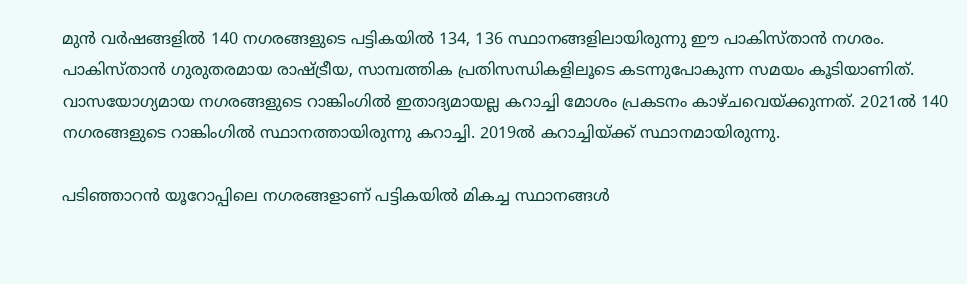മുൻ വർഷങ്ങളിൽ 140 നഗരങ്ങളുടെ പട്ടികയിൽ 134, 136 സ്ഥാനങ്ങളിലായിരുന്നു ഈ പാകിസ്താൻ നഗരം. പാകിസ്താൻ ഗുരുതരമായ രാഷ്ട്രീയ, സാമ്പത്തിക പ്രതിസന്ധികളിലൂടെ കടന്നുപോകുന്ന സമയം കൂടിയാണിത്. വാസയോഗ്യമായ നഗരങ്ങളുടെ റാങ്കിംഗിൽ ഇതാദ്യമായല്ല കറാച്ചി മോശം പ്രകടനം കാഴ്ചവെയ്ക്കുന്നത്. 2021ൽ 140 നഗരങ്ങളുടെ റാങ്കിംഗിൽ സ്ഥാനത്തായിരുന്നു കറാച്ചി. 2019ൽ കറാച്ചിയ്ക്ക് സ്ഥാനമായിരുന്നു.

പടിഞ്ഞാറൻ യൂറോപ്പിലെ നഗരങ്ങളാണ് പട്ടികയിൽ മികച്ച സ്ഥാനങ്ങൾ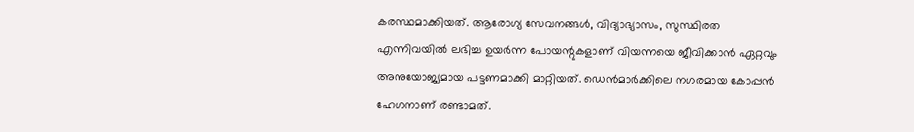കരസ്ഥമാക്കിയത്. ആരോഗ്യ സേവനങ്ങൾ, വിദ്യാഭ്യാസം, സുസ്ഥിരത എന്നിവയിൽ ലഭിച്ച ഉയർന്ന പോയന്റുകളാണ് വിയന്നയെ ജീവിക്കാൻ ഏറ്റവും അനുയോജ്യമായ പട്ടണമാക്കി മാറ്റിയത്. ഡെൻമാർക്കിലെ നഗരമായ കോപ്പൻ ഹേഗനാണ് രണ്ടാമത്.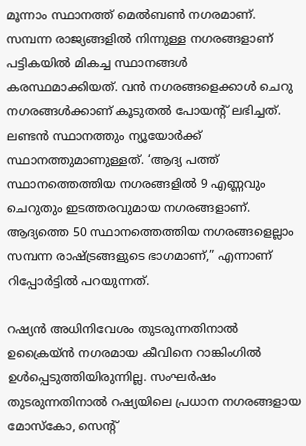മൂന്നാം സ്ഥാനത്ത് മെൽബൺ നഗരമാണ്. സമ്പന്ന രാജ്യങ്ങളിൽ നിന്നുള്ള നഗരങ്ങളാണ് പട്ടികയിൽ മികച്ച സ്ഥാനങ്ങൾ കരസ്ഥമാക്കിയത്. വൻ നഗരങ്ങളെക്കാൾ ചെറു നഗരങ്ങൾക്കാണ് കൂടുതൽ പോയന്റ് ലഭിച്ചത്. ലണ്ടൻ സ്ഥാനത്തും ന്യൂയോർക്ക് സ്ഥാനത്തുമാണുള്ളത്. ‘ആദ്യ പത്ത് സ്ഥാനത്തെത്തിയ നഗരങ്ങളിൽ 9 എണ്ണവും ചെറുതും ഇടത്തരവുമായ നഗരങ്ങളാണ്. ആദ്യത്തെ 50 സ്ഥാനത്തെത്തിയ നഗരങ്ങളെല്ലാം സമ്പന്ന രാഷ്ട്രങ്ങളുടെ ഭാഗമാണ്,” എന്നാണ് റിപ്പോർട്ടിൽ പറയുന്നത്.

റഷ്യൻ അധിനിവേശം തുടരുന്നതിനാൽ ഉക്രൈയ്ൻ നഗരമായ കീവിനെ റാങ്കിംഗിൽ ഉൾപ്പെടുത്തിയിരുന്നില്ല. സംഘർഷം തുടരുന്നതിനാൽ റഷ്യയിലെ പ്രധാന നഗരങ്ങളായ മോസ്‌കോ, സെന്റ്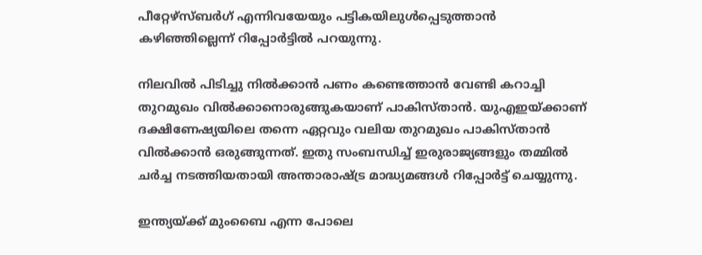പീറ്റേഴ്‌സ്ബർഗ് എന്നിവയേയും പട്ടികയിലുൾപ്പെടുത്താൻ കഴിഞ്ഞില്ലെന്ന് റിപ്പോർട്ടിൽ പറയുന്നു.

നിലവിൽ പിടിച്ചു നിൽക്കാൻ പണം കണ്ടെത്താൻ വേണ്ടി കറാച്ചി തുറമുഖം വിൽക്കാനൊരുങ്ങുകയാണ് പാകിസ്താൻ. യുഎഇയ്‌ക്കാണ് ദക്ഷിണേഷ്യയിലെ തന്നെ ഏറ്റവും വലിയ തുറമുഖം പാകിസ്താൻ വിൽക്കാൻ ഒരുങ്ങുന്നത്. ഇതു സംബന്ധിച്ച് ഇരുരാജ്യങ്ങളും തമ്മിൽ ചർച്ച നടത്തിയതായി അന്താരാഷ്‌ട്ര മാദ്ധ്യമങ്ങൾ റിപ്പോർട്ട് ചെയ്യുന്നു.

ഇന്ത്യയ്‌ക്ക് മുംബൈ എന്ന പോലെ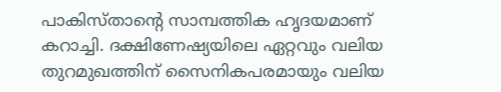പാകിസ്താന്റെ സാമ്പത്തിക ഹൃദയമാണ് കറാച്ചി. ദക്ഷിണേഷ്യയിലെ ഏറ്റവും വലിയ തുറമുഖത്തിന് സൈനികപരമായും വലിയ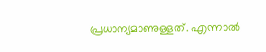പ്രധാന്യമാണുള്ളത്. എന്നാൽ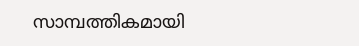സാമ്പത്തികമായി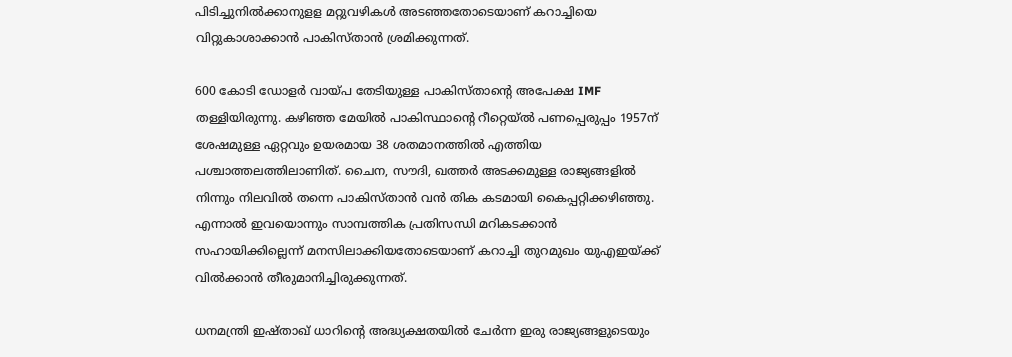പിടിച്ചുനിൽക്കാനുളള മറ്റുവഴികൾ അടഞ്ഞതോടെയാണ് കറാച്ചിയെ വിറ്റുകാശാക്കാൻ പാകിസ്താൻ ശ്രമിക്കുന്നത്.

600 കോടി ഡോളർ വായ്പ തേടിയുള്ള പാകിസ്താന്റെ അപേക്ഷ IMF തള്ളിയിരുന്നു. കഴിഞ്ഞ മേയിൽ പാകിസ്ഥാന്റെ റീറ്റെയ്ൽ പണപ്പെരുപ്പം 1957ന് ശേഷമുള്ള ഏറ്റവും ഉയരമായ 38 ശതമാനത്തിൽ എത്തിയ പശ്ചാത്തലത്തിലാണിത്. ചൈന, സൗദി, ഖത്തർ അടക്കമുള്ള രാജ്യങ്ങളിൽ നിന്നും നിലവിൽ തന്നെ പാകിസ്താൻ വൻ തിക കടമായി കൈപ്പറ്റിക്കഴിഞ്ഞു. എന്നാൽ ഇവയൊന്നും സാമ്പത്തിക പ്രതിസന്ധി മറികടക്കാൻ സഹായിക്കില്ലെന്ന് മനസിലാക്കിയതോടെയാണ് കറാച്ചി തുറമുഖം യുഎഇയ്‌ക്ക് വിൽക്കാൻ തീരുമാനിച്ചിരുക്കുന്നത്.

ധനമന്ത്രി ഇഷ്താഖ് ധാറിന്റെ അദ്ധ്യക്ഷതയിൽ ചേർന്ന ഇരു രാജ്യങ്ങളുടെയും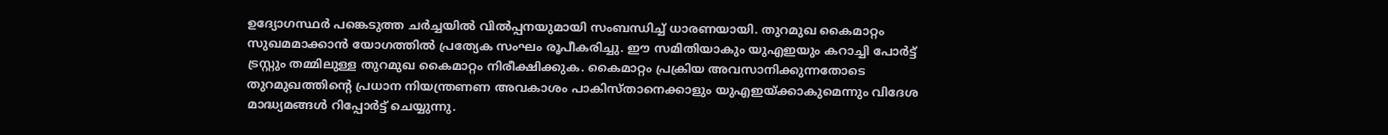ഉദ്യോഗസ്ഥർ പങ്കെടുത്ത ചർച്ചയിൽ വിൽപ്പനയുമായി സംബന്ധിച്ച് ധാരണയായി. തുറമുഖ കൈമാറ്റം സുഖമമാക്കാൻ യോഗത്തിൽ പ്രത്യേക സംഘം രൂപീകരിച്ചു. ഈ സമിതിയാകും യുഎഇയും കറാച്ചി പോർട്ട് ട്രസ്റ്റും തമ്മിലുള്ള തുറമുഖ കൈമാറ്റം നിരീക്ഷിക്കുക. കൈമാറ്റം പ്രക്രിയ അവസാനിക്കുന്നതോടെ തുറമുഖത്തിന്റെ പ്രധാന നിയന്ത്രണണ അവകാശം പാകിസ്താനെക്കാളും യുഎഇയ്‌ക്കാകുമെന്നും വിദേശ മാദ്ധ്യമങ്ങൾ റിപ്പോർട്ട് ചെയ്യുന്നു.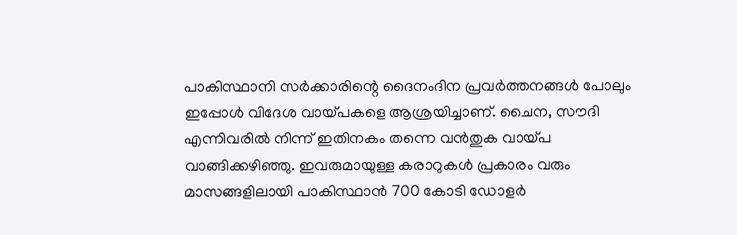പാകിസ്ഥാനി സർക്കാരിന്റെ ദൈനംദിന പ്രവർത്തനങ്ങൾ പോലും ഇപ്പോൾ വിദേശ വായ്പകളെ ആശ്രയിച്ചാണ്. ചൈന, സൗദി എന്നിവരിൽ നിന്ന് ഇതിനകം തന്നെ വൻതുക വായ്പ വാങ്ങിക്കഴിഞ്ഞു. ഇവരുമായുള്ള കരാറുകൾ പ്രകാരം വരും മാസങ്ങളിലായി പാകിസ്ഥാൻ 700 കോടി ഡോളർ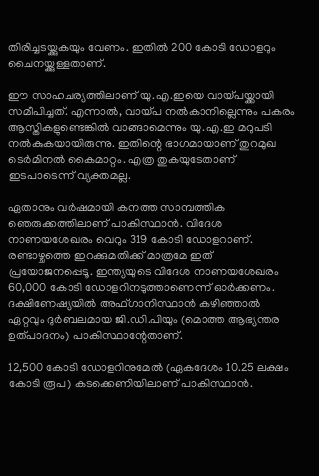തിരിച്ചടയ്ക്കുകയും വേണം. ഇതിൽ 200 കോടി ഡോളറും ചൈനയ്ക്കുള്ളതാണ്.

ഈ സാഹചര്യത്തിലാണ് യു.എ.ഇയെ വായ്പയ്ക്കായി സമീപിച്ചത്. എന്നാൽ, വായ്പ നൽകാനില്ലെന്നും പകരം ആസ്തികളുണ്ടെങ്കിൽ വാങ്ങാമെന്നും യു.എ.ഇ മറുപടി നൽകുകയായിരുന്നു. ഇതിന്റെ ഭാഗമായാണ് തുറമുഖ ടെർമിനൽ കൈമാറ്റം. എത്ര തുകയുടേതാണ് ഇടപാടെന്ന് വ്യക്തമല്ല.

ഏതാനും വർഷമായി കനത്ത സാമ്പത്തിക ഞെരുക്കത്തിലാണ് പാകിസ്ഥാൻ. വിദേശ നാണയശേഖരം വെറും 319 കോടി ഡോളറാണ്. രണ്ടാഴ്ചത്തെ ഇറക്കുമതിക്ക് മാത്രമേ ഇത് പ്രയോജനപ്പെടൂ. ഇന്ത്യയുടെ വിദേശ നാണയശേഖരം 60,000 കോടി ഡോളറിനടുത്താണെന്ന് ഓർക്കണം. ദക്ഷിണേഷ്യയിൽ അഫ്ഗാനിസ്ഥാൻ കഴിഞ്ഞാൽ ഏറ്റവും ദുർബലമായ ജി.ഡി.പിയും (മൊത്ത ആഭ്യന്തര ഉത്പാദനം) പാകിസ്ഥാന്റേതാണ്.

12,500 കോടി ഡോളറിനുമേൽ (ഏകദേശം 10.25 ലക്ഷം കോടി രൂപ) കടക്കെണിയിലാണ് പാകിസ്ഥാൻ.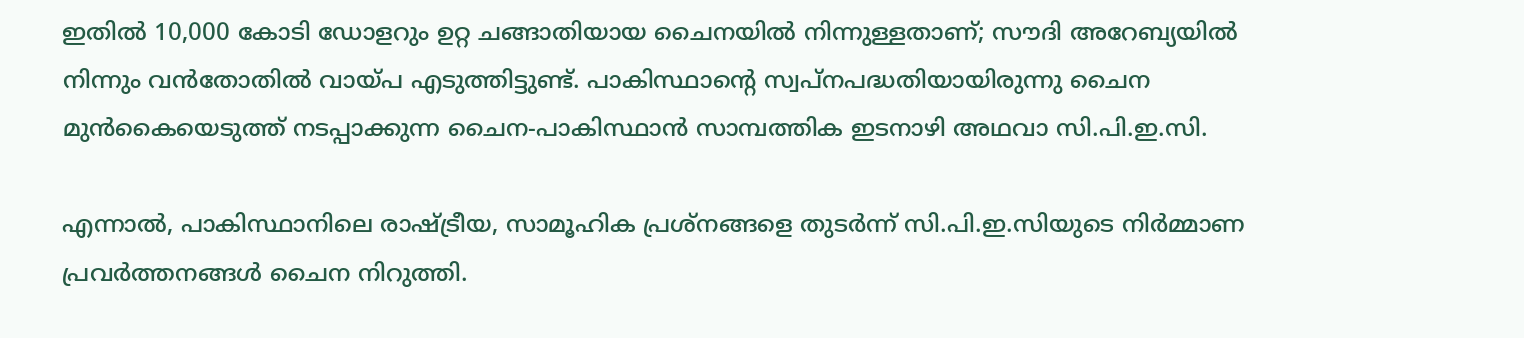ഇതിൽ 10,000 കോടി ഡോളറും ഉറ്റ ചങ്ങാതിയായ ചൈനയിൽ നിന്നുള്ളതാണ്; സൗദി അറേബ്യയിൽ നിന്നും വൻതോതിൽ വായ്പ എടുത്തിട്ടുണ്ട്. പാകിസ്ഥാന്റെ സ്വപ്‌നപദ്ധതിയായിരുന്നു ചൈന മുൻകൈയെടുത്ത് നടപ്പാക്കുന്ന ചൈന-പാകിസ്ഥാൻ സാമ്പത്തിക ഇടനാഴി അഥവാ സി.പി.ഇ.സി.

എന്നാൽ, പാകിസ്ഥാനിലെ രാഷ്ട്രീയ, സാമൂഹിക പ്രശ്‌നങ്ങളെ തുടർന്ന് സി.പി.ഇ.സിയുടെ നിർമ്മാണ പ്രവർത്തനങ്ങൾ ചൈന നിറുത്തി.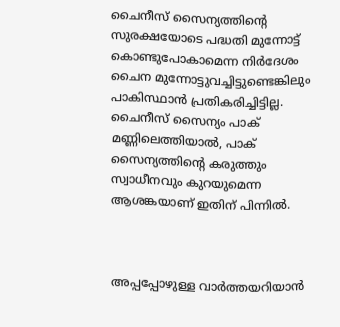ചൈനീസ് സൈന്യത്തിന്റെ സുരക്ഷയോടെ പദ്ധതി മുന്നോട്ട് കൊണ്ടുപോകാമെന്ന നിർദേശം ചൈന മുന്നോട്ടുവച്ചിട്ടുണ്ടെങ്കിലും പാകിസ്ഥാൻ പ്രതികരിച്ചിട്ടില്ല. ചൈനീസ് സൈന്യം പാക് മണ്ണിലെത്തിയാൽ, പാക് സൈന്യത്തിന്റെ കരുത്തും സ്വാധീനവും കുറയുമെന്ന ആശങ്കയാണ് ഇതിന് പിന്നിൽ.



അപ്പപ്പോഴുള്ള വാര്‍ത്തയറിയാന്‍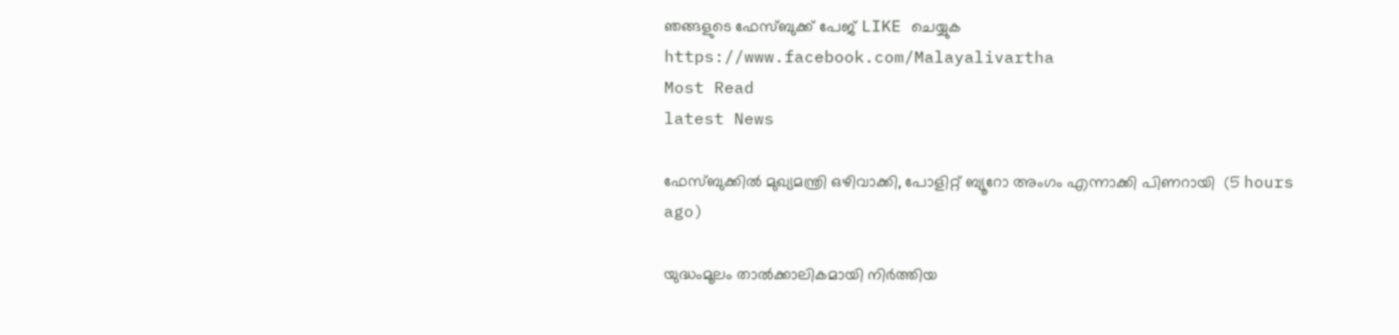ഞങ്ങളുടെ ഫേസ്‌ബുക്ക്‌ പേജ് LIKE ചെയ്യുക
https://www.facebook.com/Malayalivartha
Most Read
latest News

ഫേസ്ബുക്കിൽ മുഖ്യമന്ത്രി ഒഴിവാക്കി, പോളിറ്റ് ബ്യൂറോ അംഗം എന്നാക്കി പിണറായി  (5 hours ago)

യുദ്ധംമൂലം താൽക്കാലികമായി നിർത്തിയ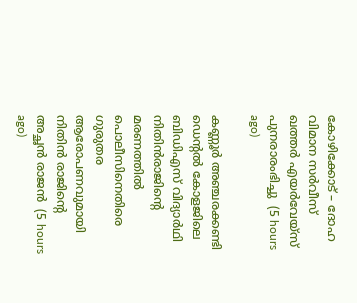കോഴിക്കോട് – ദോഹ വിമാന സർവീസ് ഖത്തർ എയർവേയ്സ് പുനരാരംഭിച്ചു  (5 hours ago)

കണ്ണൂർ അഞ്ചരക്കണ്ടി ഡെന്റൽ കോളജിലെ ബിഡിഎസ് വിദ്യാർഥി നിതിൻരാജിന്റെ മരണത്തിൽ പൊലീസിനെതിരെ ഗുരുതര ആരോപണവുമായി നിതിൻ രാജിന്റെ അച്ഛൻ രാജൻ  (5 hours ago)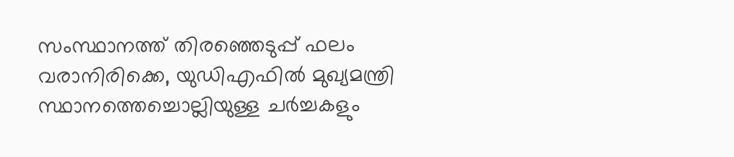സംസ്ഥാനത്ത് തിരഞ്ഞെടുപ്പ് ഫലം വരാനിരിക്കെ, യുഡിഎഫിൽ മുഖ്യമന്ത്രി സ്ഥാനത്തെച്ചൊല്ലിയുള്ള ചർച്ചകളും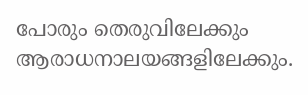പോരും തെരുവിലേക്കും ആരാധനാലയങ്ങളിലേക്കും.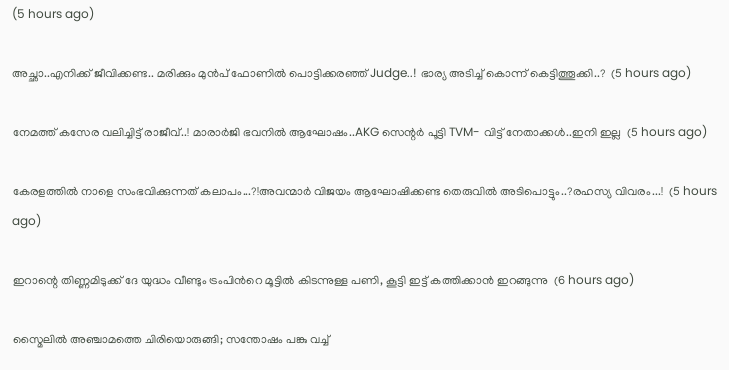(5 hours ago)

അച്ഛാ..എനിക്ക് ജീവിക്കണ്ട.. മരിക്കും മുൻപ് ഫോണിൽ പൊട്ടിക്കരഞ്ഞ് Judge..! ഭാര്യ അടിച്ച് കൊന്ന് കെട്ടിത്തൂക്കി..?  (5 hours ago)

നേമത്ത് കസേര വലിച്ചിട്ട് രാജീവ്..! മാരാർജി ഭവനിൽ ആഘോഷം..AKG സെന്റർ പൂട്ടി TVM- വിട്ട് നേതാക്കൾ..ഇനി ഇല്ല  (5 hours ago)

കേരളത്തിൽ നാളെ സംഭവിക്കുന്നത് കലാപം...?!അവന്മാർ വിജയം ആഘോഷിക്കണ്ട തെരുവിൽ അടിപൊട്ടും..?രഹസ്യ വിവരം...!  (5 hours ago)

ഇറാന്റെ തിണ്ണമിടുക്ക് ദേ യുദ്ധം വീണ്ടും ട്രംപിൻറെ മൂട്ടിൽ കിടന്നുള്ള പണി, കൂട്ടി ഇട്ട് കത്തിക്കാൻ ഇറങ്ങുന്നു  (6 hours ago)

സ്മൈലിൽ അഞ്ചാമത്തെ ചിരിയൊരുങ്ങി; സന്തോഷം പങ്കു വച്ച്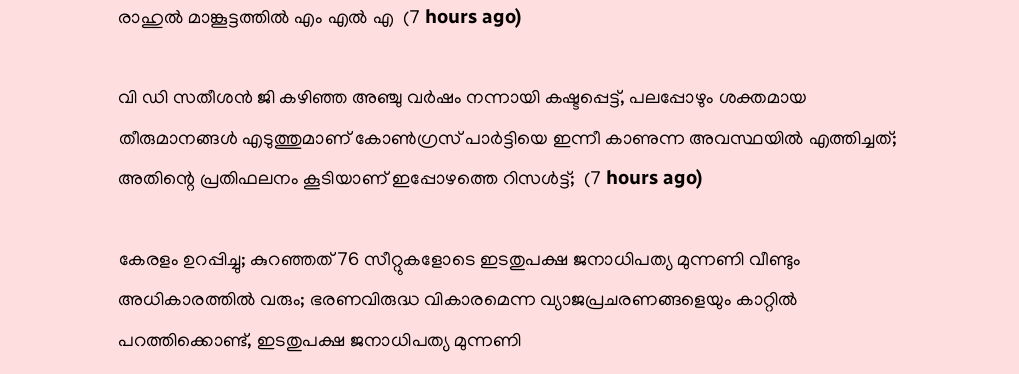രാഹുൽ മാങ്കൂട്ടത്തിൽ എം എൽ എ  (7 hours ago)

വി ഡി സതീശൻ ജി കഴിഞ്ഞ അഞ്ചു വർഷം നന്നായി കഷ്ടപ്പെട്ട്, പലപ്പോഴും ശക്തമായ തീരുമാനങ്ങൾ എടുത്തുമാണ് കോൺഗ്രസ്‌ പാർട്ടിയെ ഇന്നീ കാണുന്ന അവസ്ഥയിൽ എത്തിച്ചത്; അതിന്റെ പ്രതിഫലനം കൂടിയാണ് ഇപ്പോഴത്തെ റിസൾട്ട്‌;  (7 hours ago)

കേരളം ഉറപ്പിച്ചു; കുറഞ്ഞത് 76 സീറ്റുകളോടെ ഇടതുപക്ഷ ജനാധിപത്യ മുന്നണി വീണ്ടും അധികാരത്തിൽ വരും; ഭരണവിരുദ്ധ വികാരമെന്ന വ്യാജപ്രചരണങ്ങളെയും കാറ്റിൽ പറത്തിക്കൊണ്ട്, ഇടതുപക്ഷ ജനാധിപത്യ മുന്നണി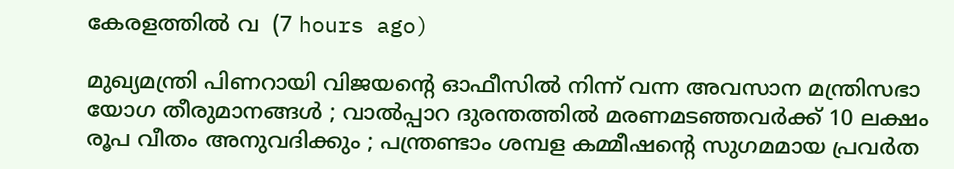കേരളത്തിൽ വ  (7 hours ago)

മുഖ്യമന്ത്രി പിണറായി വിജയന്റെ ഓഫീസിൽ നിന്ന് വന്ന അവസാന മന്ത്രിസഭാ യോഗ തീരുമാനങ്ങൾ ; വാല്‍പ്പാറ ദുരന്തത്തിൽ മരണമടഞ്ഞവർക്ക് 10 ലക്ഷം രൂപ വീതം അനുവദിക്കും ; പന്ത്രണ്ടാം ശമ്പള കമ്മീഷൻ്റെ സുഗമമായ പ്രവർത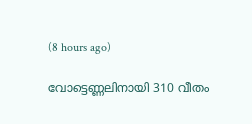(8 hours ago)

വോട്ടെണ്ണലിനായി 310 വീതം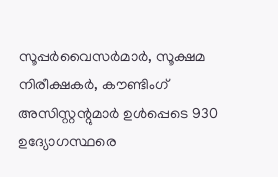സൂപ്പർവൈസർമാർ, സൂക്ഷമ നിരീക്ഷകർ, കൗണ്ടിംഗ് അസിസ്റ്റന്റുമാർ ഉൾപ്പെടെ 930 ഉദ്യോഗസ്ഥരെ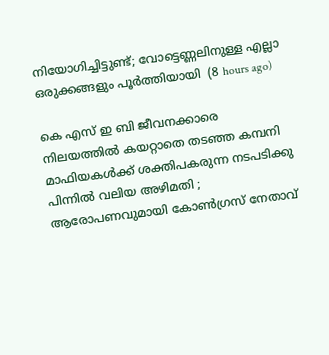നിയോഗിച്ചിട്ടുണ്ട്; വോട്ടെണ്ണലിനുള്ള എല്ലാ ഒരുക്കങ്ങളും പൂർത്തിയായി  (8 hours ago)

കെ എസ് ഇ ബി ജീവനക്കാരെ നിലയത്തിൽ കയറ്റാതെ തടഞ്ഞ കമ്പനി മാഫിയകൾക്ക് ശക്തിപകരുന്ന നടപടിക്കു പിന്നിൽ വലിയ അഴിമതി ; ആരോപണവുമായി കോൺഗ്രസ് നേതാവ്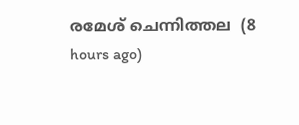രമേശ്‌ ചെന്നിത്തല  (8 hours ago)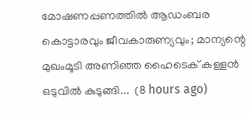മോഷണപ്പണത്തിൽ ആഡംബര കൊട്ടാരവും ജീവകാരുണ്യവും; മാന്യന്റെ മുഖംമൂടി അണിഞ്ഞ ഹൈടെക് കള്ളൻ ഒടുവിൽ കുടുങ്ങി...  (8 hours ago)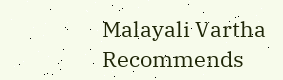Malayali Vartha Recommends